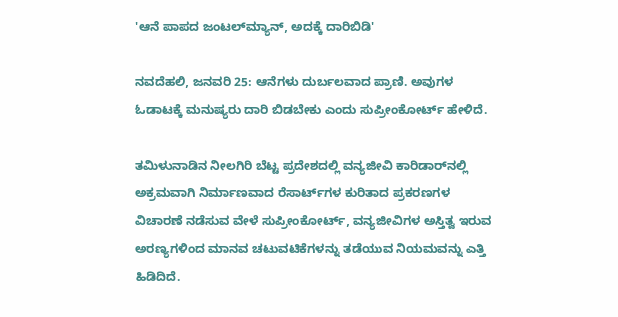'ಆನೆ ಪಾಪದ ಜಂಟಲ್‌ಮ್ಯಾನ್, ಅದಕ್ಕೆ ದಾರಿಬಿಡಿ'

ನವದೆಹಲಿ, ಜನವರಿ 25: ಆನೆಗಳು ದುರ್ಬಲವಾದ ಪ್ರಾಣಿ. ಅವುಗಳ ಓಡಾಟಕ್ಕೆ ಮನುಷ್ಯರು ದಾರಿ ಬಿಡಬೇಕು ಎಂದು ಸುಪ್ರೀಂಕೋರ್ಟ್ ಹೇಳಿದೆ.

ತಮಿಳುನಾಡಿನ ನೀಲಗಿರಿ ಬೆಟ್ಟ ಪ್ರದೇಶದಲ್ಲಿ ವನ್ಯಜೀವಿ ಕಾರಿಡಾರ್‌ನಲ್ಲಿ ಅಕ್ರಮವಾಗಿ ನಿರ್ಮಾಣವಾದ ರೆಸಾರ್ಟ್‌ಗಳ ಕುರಿತಾದ ಪ್ರಕರಣಗಳ ವಿಚಾರಣೆ ನಡೆಸುವ ವೇಳೆ ಸುಪ್ರೀಂಕೋರ್ಟ್, ವನ್ಯಜೀವಿಗಳ ಅಸ್ತಿತ್ವ ಇರುವ ಅರಣ್ಯಗಳಿಂದ ಮಾನವ ಚಟುವಟಿಕೆಗಳನ್ನು ತಡೆಯುವ ನಿಯಮವನ್ನು ಎತ್ತಿ ಹಿಡಿದಿದೆ.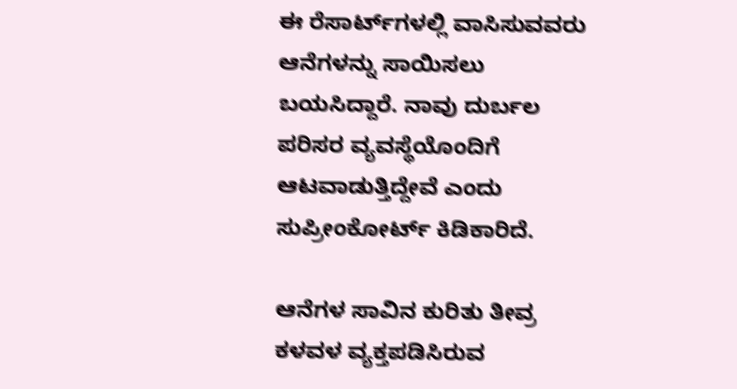ಈ ರೆಸಾರ್ಟ್‌ಗಳಲ್ಲಿ ವಾಸಿಸುವವರು ಆನೆಗಳನ್ನು ಸಾಯಿಸಲು ಬಯಸಿದ್ದಾರೆ. ನಾವು ದುರ್ಬಲ ಪರಿಸರ ವ್ಯವಸ್ಥೆಯೊಂದಿಗೆ ಆಟವಾಡುತ್ತಿದ್ದೇವೆ ಎಂದು ಸುಪ್ರೀಂಕೋರ್ಟ್ ಕಿಡಿಕಾರಿದೆ.

ಆನೆಗಳ ಸಾವಿನ ಕುರಿತು ತೀವ್ರ ಕಳವಳ ವ್ಯಕ್ತಪಡಿಸಿರುವ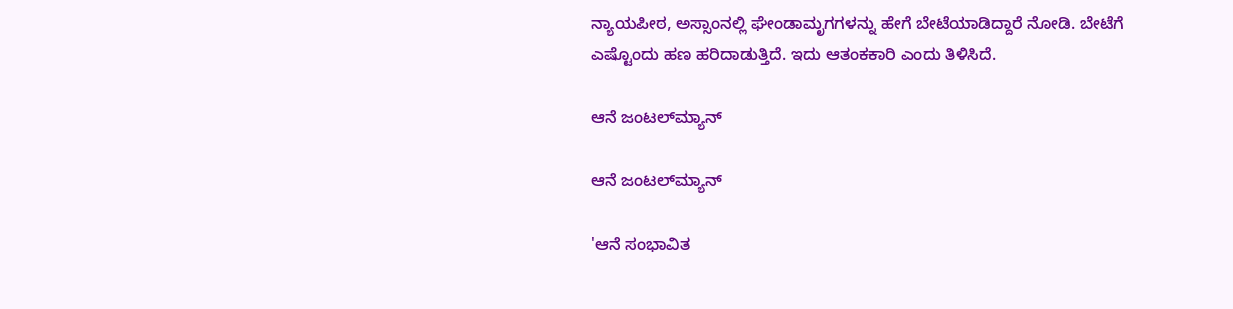ನ್ಯಾಯಪೀಠ, ಅಸ್ಸಾಂನಲ್ಲಿ ಘೇಂಡಾಮೃಗಗಳನ್ನು ಹೇಗೆ ಬೇಟೆಯಾಡಿದ್ದಾರೆ ನೋಡಿ. ಬೇಟೆಗೆ ಎಷ್ಟೊಂದು ಹಣ ಹರಿದಾಡುತ್ತಿದೆ. ಇದು ಆತಂಕಕಾರಿ ಎಂದು ತಿಳಿಸಿದೆ.

ಆನೆ ಜಂಟಲ್‌ಮ್ಯಾನ್

ಆನೆ ಜಂಟಲ್‌ಮ್ಯಾನ್

'ಆನೆ ಸಂಭಾವಿತ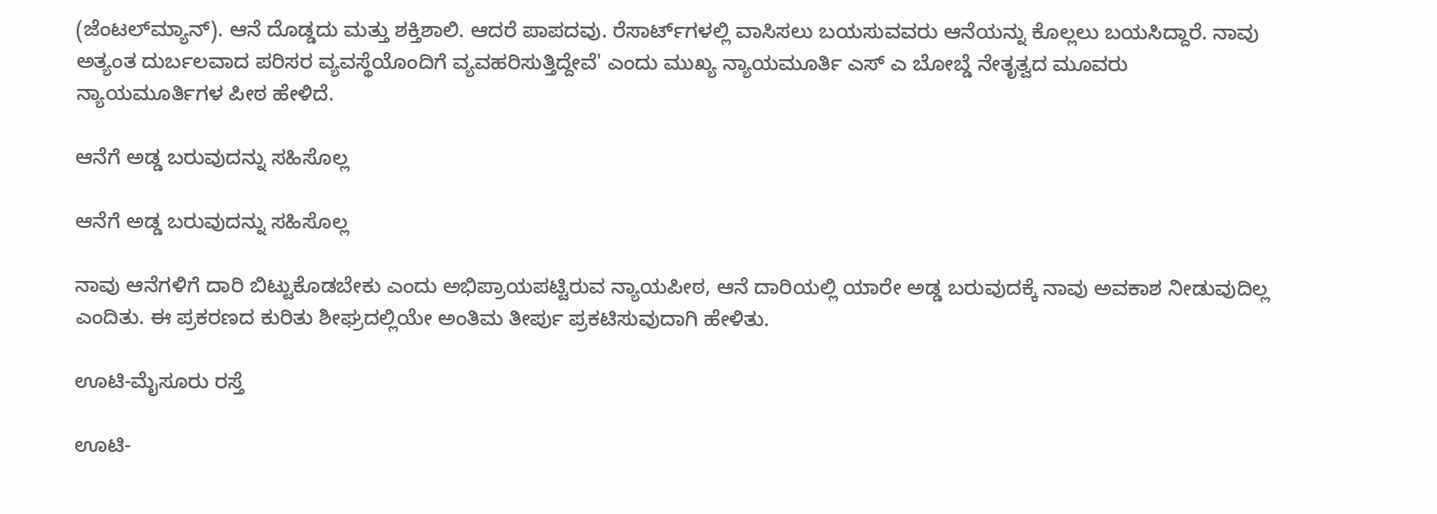(ಜೆಂಟಲ್‌ಮ್ಯಾನ್). ಆನೆ ದೊಡ್ಡದು ಮತ್ತು ಶಕ್ತಿಶಾಲಿ. ಆದರೆ ಪಾಪದವು. ರೆಸಾರ್ಟ್‌ಗಳಲ್ಲಿ ವಾಸಿಸಲು ಬಯಸುವವರು ಆನೆಯನ್ನು ಕೊಲ್ಲಲು ಬಯಸಿದ್ದಾರೆ. ನಾವು ಅತ್ಯಂತ ದುರ್ಬಲವಾದ ಪರಿಸರ ವ್ಯವಸ್ಥೆಯೊಂದಿಗೆ ವ್ಯವಹರಿಸುತ್ತಿದ್ದೇವೆ' ಎಂದು ಮುಖ್ಯ ನ್ಯಾಯಮೂರ್ತಿ ಎಸ್‌ ಎ ಬೋಬ್ಡೆ ನೇತೃತ್ವದ ಮೂವರು ನ್ಯಾಯಮೂರ್ತಿಗಳ ಪೀಠ ಹೇಳಿದೆ.

ಆನೆಗೆ ಅಡ್ಡ ಬರುವುದನ್ನು ಸಹಿಸೊಲ್ಲ

ಆನೆಗೆ ಅಡ್ಡ ಬರುವುದನ್ನು ಸಹಿಸೊಲ್ಲ

ನಾವು ಆನೆಗಳಿಗೆ ದಾರಿ ಬಿಟ್ಟುಕೊಡಬೇಕು ಎಂದು ಅಭಿಪ್ರಾಯಪಟ್ಟಿರುವ ನ್ಯಾಯಪೀಠ, ಆನೆ ದಾರಿಯಲ್ಲಿ ಯಾರೇ ಅಡ್ಡ ಬರುವುದಕ್ಕೆ ನಾವು ಅವಕಾಶ ನೀಡುವುದಿಲ್ಲ ಎಂದಿತು. ಈ ಪ್ರಕರಣದ ಕುರಿತು ಶೀಘ್ರದಲ್ಲಿಯೇ ಅಂತಿಮ ತೀರ್ಪು ಪ್ರಕಟಿಸುವುದಾಗಿ ಹೇಳಿತು.

ಊಟಿ-ಮೈಸೂರು ರಸ್ತೆ

ಊಟಿ-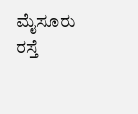ಮೈಸೂರು ರಸ್ತೆ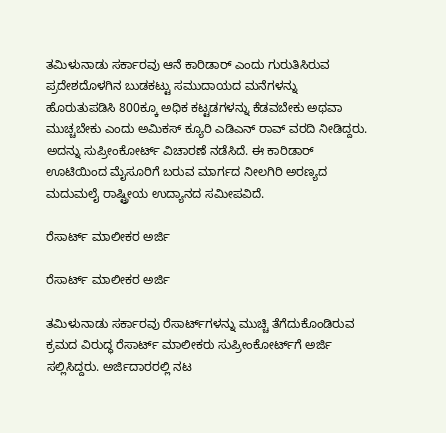ತಮಿಳುನಾಡು ಸರ್ಕಾರವು ಆನೆ ಕಾರಿಡಾರ್ ಎಂದು ಗುರುತಿಸಿರುವ ಪ್ರದೇಶದೊಳಗಿನ ಬುಡಕಟ್ಟು ಸಮುದಾಯದ ಮನೆಗಳನ್ನು ಹೊರುತುಪಡಿಸಿ 800ಕ್ಕೂ ಅಧಿಕ ಕಟ್ಟಡಗಳನ್ನು ಕೆಡವಬೇಕು ಅಥವಾ ಮುಚ್ಚಬೇಕು ಎಂದು ಅಮಿಕಸ್ ಕ್ಯೂರಿ ಎಡಿಎನ್ ರಾವ್ ವರದಿ ನೀಡಿದ್ದರು. ಅದನ್ನು ಸುಪ್ರೀಂಕೋರ್ಟ್ ವಿಚಾರಣೆ ನಡೆಸಿದೆ. ಈ ಕಾರಿಡಾರ್ ಊಟಿಯಿಂದ ಮೈಸೂರಿಗೆ ಬರುವ ಮಾರ್ಗದ ನೀಲಗಿರಿ ಅರಣ್ಯದ ಮದುಮಲೈ ರಾಷ್ಟ್ರೀಯ ಉದ್ಯಾನದ ಸಮೀಪವಿದೆ.

ರೆಸಾರ್ಟ್ ಮಾಲೀಕರ ಅರ್ಜಿ

ರೆಸಾರ್ಟ್ ಮಾಲೀಕರ ಅರ್ಜಿ

ತಮಿಳುನಾಡು ಸರ್ಕಾರವು ರೆಸಾರ್ಟ್‌ಗಳನ್ನು ಮುಚ್ಚಿ ತೆಗೆದುಕೊಂಡಿರುವ ಕ್ರಮದ ವಿರುದ್ಧ ರೆಸಾರ್ಟ್ ಮಾಲೀಕರು ಸುಪ್ರೀಂಕೋರ್ಟ್‌ಗೆ ಅರ್ಜಿ ಸಲ್ಲಿಸಿದ್ದರು. ಅರ್ಜಿದಾರರಲ್ಲಿ ನಟ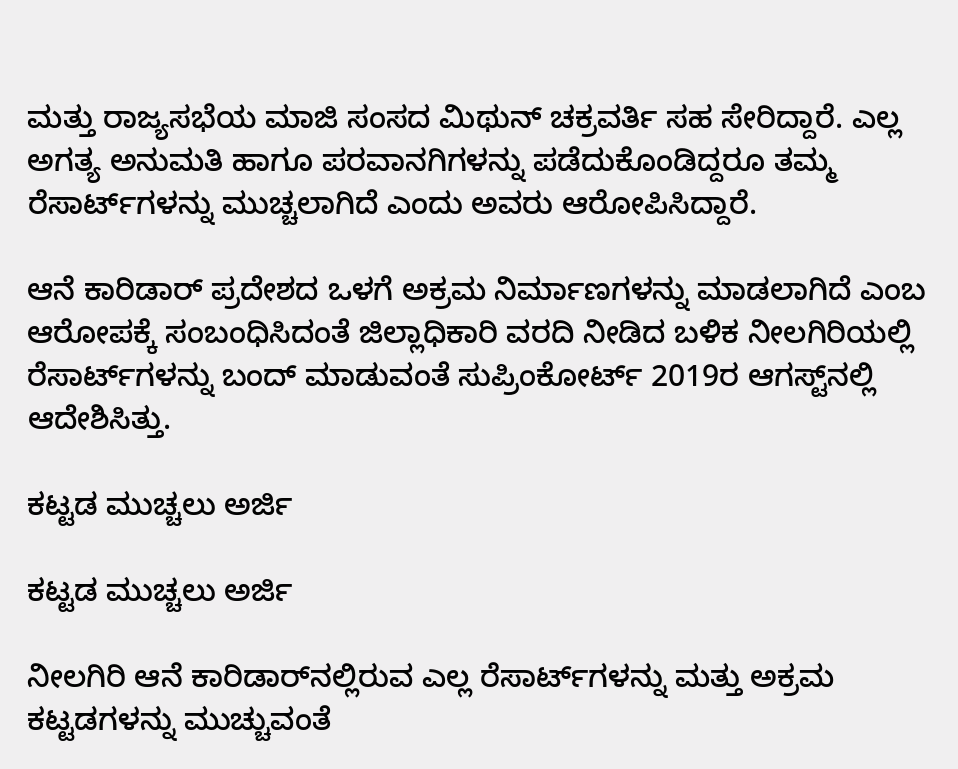ಮತ್ತು ರಾಜ್ಯಸಭೆಯ ಮಾಜಿ ಸಂಸದ ಮಿಥುನ್ ಚಕ್ರವರ್ತಿ ಸಹ ಸೇರಿದ್ದಾರೆ. ಎಲ್ಲ ಅಗತ್ಯ ಅನುಮತಿ ಹಾಗೂ ಪರವಾನಗಿಗಳನ್ನು ಪಡೆದುಕೊಂಡಿದ್ದರೂ ತಮ್ಮ ರೆಸಾರ್ಟ್‌ಗಳನ್ನು ಮುಚ್ಚಲಾಗಿದೆ ಎಂದು ಅವರು ಆರೋಪಿಸಿದ್ದಾರೆ.

ಆನೆ ಕಾರಿಡಾರ್ ಪ್ರದೇಶದ ಒಳಗೆ ಅಕ್ರಮ ನಿರ್ಮಾಣಗಳನ್ನು ಮಾಡಲಾಗಿದೆ ಎಂಬ ಆರೋಪಕ್ಕೆ ಸಂಬಂಧಿಸಿದಂತೆ ಜಿಲ್ಲಾಧಿಕಾರಿ ವರದಿ ನೀಡಿದ ಬಳಿಕ ನೀಲಗಿರಿಯಲ್ಲಿ ರೆಸಾರ್ಟ್‌ಗಳನ್ನು ಬಂದ್ ಮಾಡುವಂತೆ ಸುಪ್ರಿಂಕೋರ್ಟ್ 2019ರ ಆಗಸ್ಟ್‌ನಲ್ಲಿ ಆದೇಶಿಸಿತ್ತು.

ಕಟ್ಟಡ ಮುಚ್ಚಲು ಅರ್ಜಿ

ಕಟ್ಟಡ ಮುಚ್ಚಲು ಅರ್ಜಿ

ನೀಲಗಿರಿ ಆನೆ ಕಾರಿಡಾರ್‌ನಲ್ಲಿರುವ ಎಲ್ಲ ರೆಸಾರ್ಟ್‌ಗಳನ್ನು ಮತ್ತು ಅಕ್ರಮ ಕಟ್ಟಡಗಳನ್ನು ಮುಚ್ಚುವಂತೆ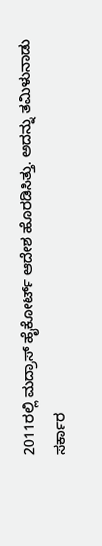2011ರಲ್ಲಿ ಮದ್ರಾಸ್ ಹೈಕೋರ್ಟ್ ಆದೇಶ ಹೊರಡಿಸಿತ್ತು. ಅದನ್ನು ತಮಿಳುನಾಡು ಸರ್ಕಾರ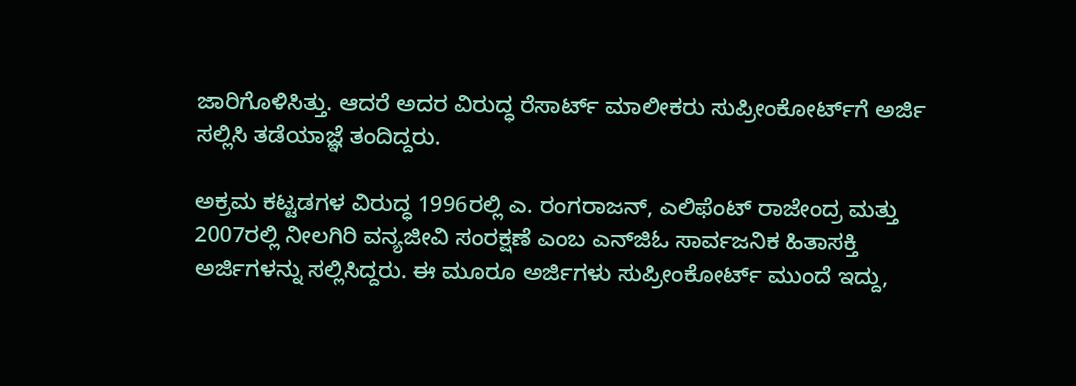ಜಾರಿಗೊಳಿಸಿತ್ತು. ಆದರೆ ಅದರ ವಿರುದ್ಧ ರೆಸಾರ್ಟ್ ಮಾಲೀಕರು ಸುಪ್ರೀಂಕೋರ್ಟ್‌ಗೆ ಅರ್ಜಿ ಸಲ್ಲಿಸಿ ತಡೆಯಾಜ್ಞೆ ತಂದಿದ್ದರು.

ಅಕ್ರಮ ಕಟ್ಟಡಗಳ ವಿರುದ್ಧ 1996ರಲ್ಲಿ ಎ. ರಂಗರಾಜನ್, ಎಲಿಫೆಂಟ್ ರಾಜೇಂದ್ರ ಮತ್ತು 2007ರಲ್ಲಿ ನೀಲಗಿರಿ ವನ್ಯಜೀವಿ ಸಂರಕ್ಷಣೆ ಎಂಬ ಎನ್‌ಜಿಓ ಸಾರ್ವಜನಿಕ ಹಿತಾಸಕ್ತಿ ಅರ್ಜಿಗಳನ್ನು ಸಲ್ಲಿಸಿದ್ದರು. ಈ ಮೂರೂ ಅರ್ಜಿಗಳು ಸುಪ್ರೀಂಕೋರ್ಟ್‌ ಮುಂದೆ ಇದ್ದು,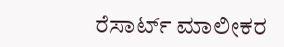ರೆಸಾರ್ಟ್ ಮಾಲೀಕರ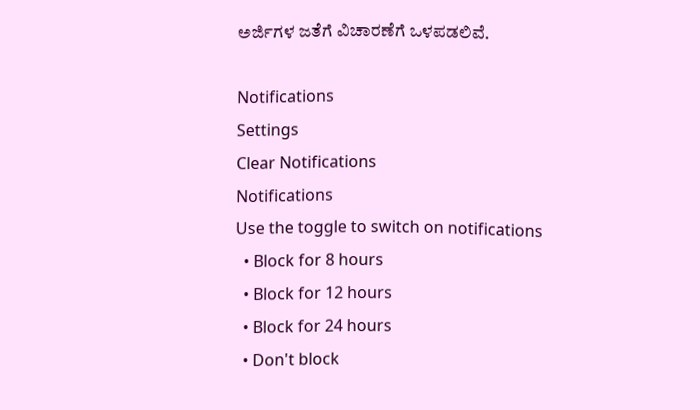ಅರ್ಜಿಗಳ ಜತೆಗೆ ವಿಚಾರಣೆಗೆ ಒಳಪಡಲಿವೆ.

Notifications
Settings
Clear Notifications
Notifications
Use the toggle to switch on notifications
  • Block for 8 hours
  • Block for 12 hours
  • Block for 24 hours
  • Don't block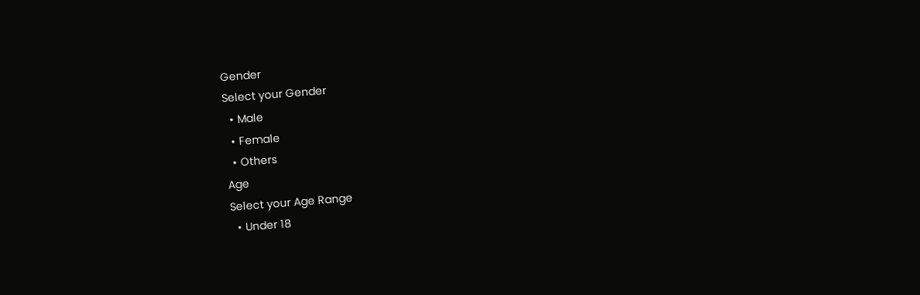Gender
Select your Gender
  • Male
  • Female
  • Others
Age
Select your Age Range
  • Under 18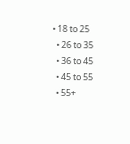• 18 to 25
  • 26 to 35
  • 36 to 45
  • 45 to 55
  • 55+